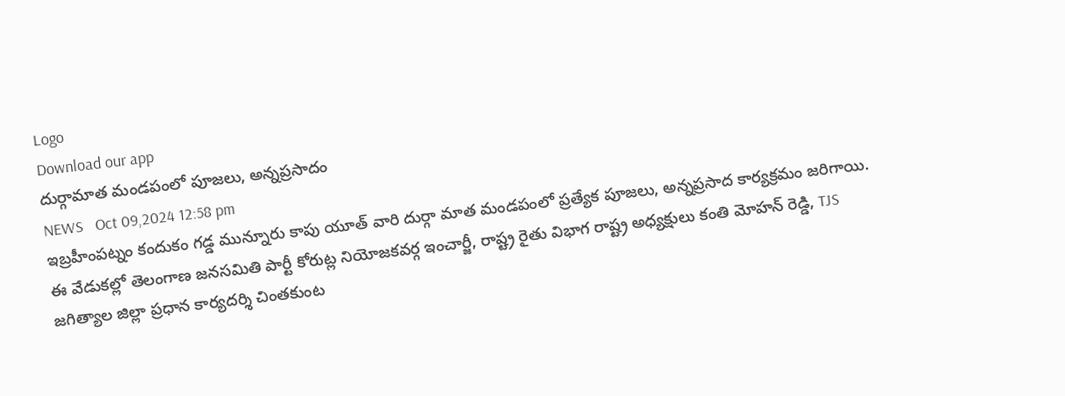Logo
Download our app
దుర్గామాత మండపంలో పూజలు, అన్నప్రసాదం
NEWS   Oct 09,2024 12:58 pm
ఇబ్రహీంపట్నం కందుకం గడ్డ మున్నూరు కాపు యూత్ వారి దుర్గా మాత మండపంలో ప్రత్యేక పూజలు, అన్నప్రసాద కార్యక్రమం జరిగాయి. ఈ వేడుకల్లో తెలంగాణ జనసమితి పార్టీ కోరుట్ల నియోజకవర్గ ఇంచార్జీ, రాష్ట్ర రైతు విభాగ రాష్ట్ర అధ్యక్షులు కంతి మోహన్ రెడ్డి, TJS జగిత్యాల జిల్లా ప్రధాన కార్యదర్శి చింతకుంట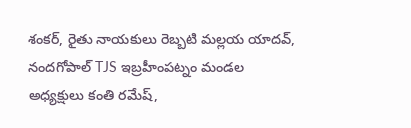శంకర్, రైతు నాయకులు రెబ్బటి మల్లయ యాదవ్, నందగోపాల్ TJS ఇబ్రహీంపట్నం మండల అధ్యక్షులు కంతి రమేష్,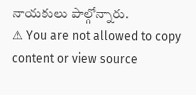నాయకులు పాల్గోన్నారు.
⚠ You are not allowed to copy content or view source